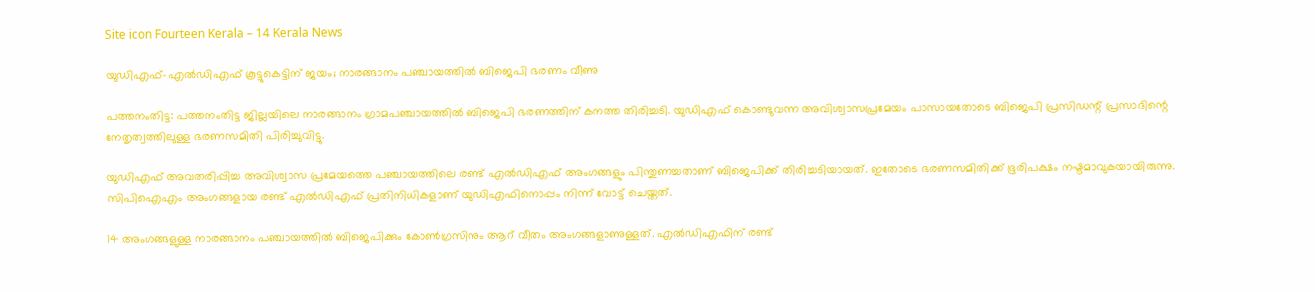Site icon Fourteen Kerala – 14 Kerala News

യുഡിഎഫ്-എൽഡിഎഫ് കൂട്ടുകെട്ടിന് ജയം; നാരങ്ങാനം പഞ്ചായത്തില്‍ ബിജെപി ഭരണം വീണു

പത്തനംതിട്ട: പത്തനംതിട്ട ജില്ലയിലെ നാരങ്ങാനം ഗ്രാമപഞ്ചായത്തിൽ ബിജെപി ഭരണത്തിന് കനത്ത തിരിച്ചടി. യുഡിഎഫ് കൊണ്ടുവന്ന അവിശ്വാസപ്രമേയം പാസായതോടെ ബിജെപി പ്രസിഡന്റ് പ്രസാദിന്റെ നേതൃത്വത്തിലുള്ള ഭരണസമിതി പിരിച്ചുവിട്ടു.

യുഡിഎഫ് അവതരിപ്പിച്ച അവിശ്വാസ പ്രമേയത്തെ പഞ്ചായത്തിലെ രണ്ട് എൽഡിഎഫ് അംഗങ്ങളും പിന്തുണച്ചതാണ് ബിജെപിക്ക് തിരിച്ചടിയായത്. ഇതോടെ ഭരണസമിതിക്ക് ഭൂരിപക്ഷം നഷ്ടമാവുകയായിരുന്നു. സിപിഐഎം അംഗങ്ങളായ രണ്ട് എൽഡിഎഫ് പ്രതിനിധികളാണ് യുഡിഎഫിനൊപ്പം നിന്ന് വോട്ട് ചെയ്തത്.

14 അംഗങ്ങളുള്ള നാരങ്ങാനം പഞ്ചായത്തിൽ ബിജെപിക്കും കോൺഗ്രസിനും ആറ് വീതം അംഗങ്ങളാണുള്ളത്. എൽഡിഎഫിന് രണ്ട്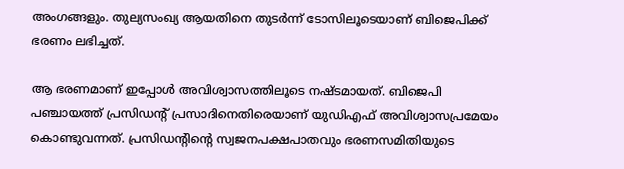അംഗങ്ങളും. തുല്യസംഖ്യ ആയതിനെ തുടർന്ന് ടോസിലൂടെയാണ് ബിജെപിക്ക് ഭരണം ലഭിച്ചത്.

ആ ഭരണമാണ് ഇപ്പോൾ അവിശ്വാസത്തിലൂടെ നഷ്ടമായത്. ബിജെപി പഞ്ചായത്ത് പ്രസിഡന്റ് പ്രസാദിനെതിരെയാണ് യുഡിഎഫ് അവിശ്വാസപ്രമേയം കൊണ്ടുവന്നത്. പ്രസിഡന്റിന്റെ സ്വജനപക്ഷപാതവും ഭരണസമിതിയുടെ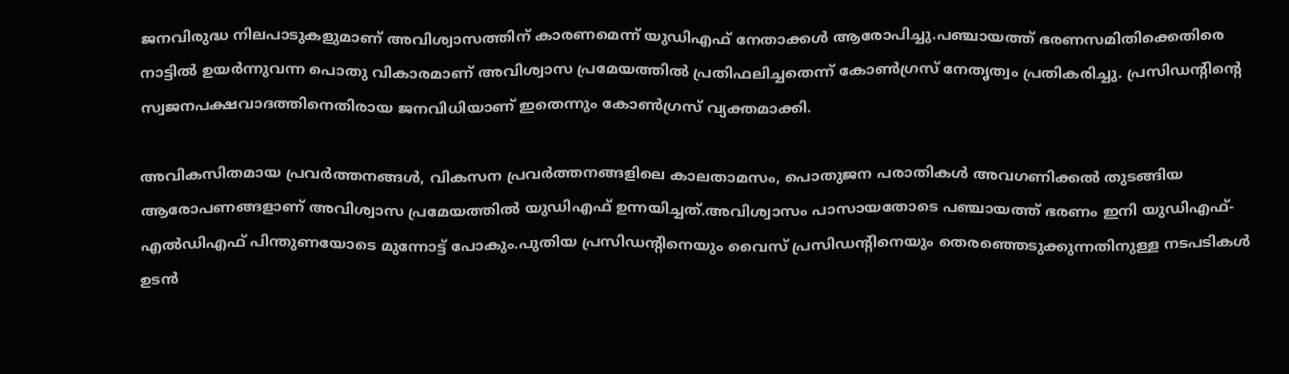ജനവിരുദ്ധ നിലപാടുകളുമാണ് അവിശ്വാസത്തിന് കാരണമെന്ന് യുഡിഎഫ് നേതാക്കൾ ആരോപിച്ചു.പഞ്ചായത്ത് ഭരണസമിതിക്കെതിരെ നാട്ടിൽ ഉയർന്നുവന്ന പൊതു വികാരമാണ് അവിശ്വാസ പ്രമേയത്തിൽ പ്രതിഫലിച്ചതെന്ന് കോൺഗ്രസ് നേതൃത്വം പ്രതികരിച്ചു. പ്രസിഡന്റിന്റെ സ്വജനപക്ഷവാദത്തിനെതിരായ ജനവിധിയാണ് ഇതെന്നും കോൺഗ്രസ് വ്യക്തമാക്കി.

അവികസിതമായ പ്രവർത്തനങ്ങൾ, വികസന പ്രവർത്തനങ്ങളിലെ കാലതാമസം, പൊതുജന പരാതികൾ അവഗണിക്കൽ തുടങ്ങിയ ആരോപണങ്ങളാണ് അവിശ്വാസ പ്രമേയത്തിൽ യുഡിഎഫ് ഉന്നയിച്ചത്.അവിശ്വാസം പാസായതോടെ പഞ്ചായത്ത് ഭരണം ഇനി യുഡിഎഫ്-എൽഡിഎഫ് പിന്തുണയോടെ മുന്നോട്ട് പോകും.പുതിയ പ്രസിഡന്റിനെയും വൈസ് പ്രസിഡന്റിനെയും തെരഞ്ഞെടുക്കുന്നതിനുള്ള നടപടികൾ ഉടൻ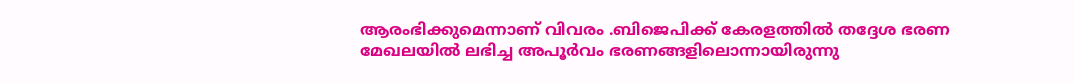ആരംഭിക്കുമെന്നാണ് വിവരം .ബിജെപിക്ക് കേരളത്തിൽ തദ്ദേശ ഭരണ മേഖലയിൽ ലഭിച്ച അപൂർവം ഭരണങ്ങളിലൊന്നായിരുന്നു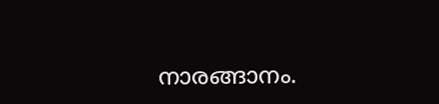നാരങ്ങാനം.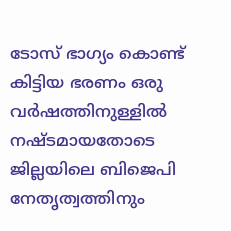ടോസ് ഭാഗ്യം കൊണ്ട് കിട്ടിയ ഭരണം ഒരു വർഷത്തിനുള്ളിൽ നഷ്ടമായതോടെ ജില്ലയിലെ ബിജെപി നേതൃത്വത്തിനും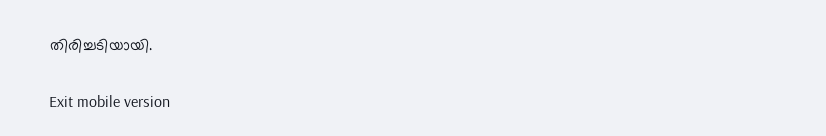തിരിച്ചടിയായി.

Exit mobile version